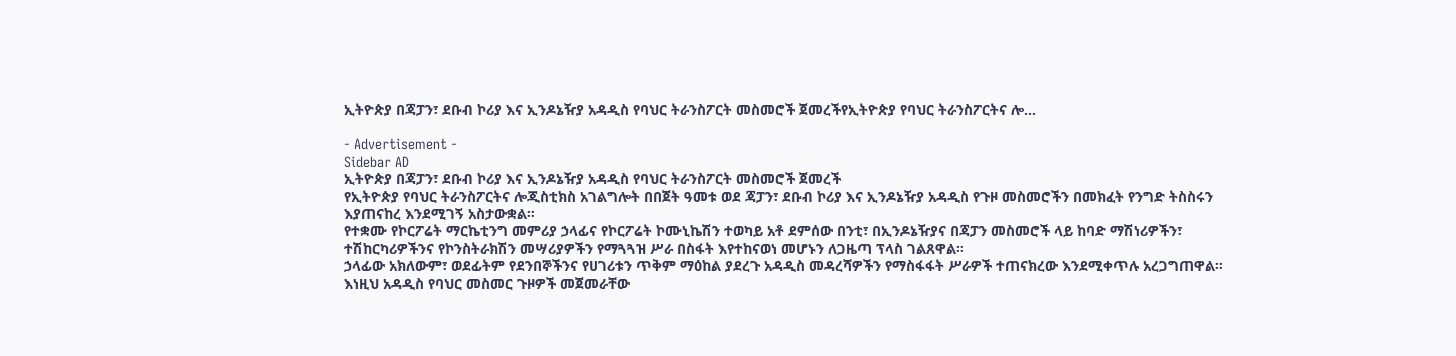ኢትዮጵያ በጃፓን፣ ደቡብ ኮሪያ እና ኢንዶኔዥያ አዳዲስ የባህር ትራንስፖርት መስመሮች ጀመረችየኢትዮጵያ የባህር ትራንስፖርትና ሎ…

- Advertisement -
Sidebar AD
ኢትዮጵያ በጃፓን፣ ደቡብ ኮሪያ እና ኢንዶኔዥያ አዳዲስ የባህር ትራንስፖርት መስመሮች ጀመረች
የኢትዮጵያ የባህር ትራንስፖርትና ሎጂስቲክስ አገልግሎት በበጀት ዓመቱ ወደ ጃፓን፣ ደቡብ ኮሪያ እና ኢንዶኔዥያ አዳዲስ የጉዞ መስመሮችን በመክፈት የንግድ ትስስሩን እያጠናከረ እንደሚገኝ አስታውቋል።
የተቋሙ የኮርፖሬት ማርኬቲንግ መምሪያ ኃላፊና የኮርፖሬት ኮሙኒኬሽን ተወካይ አቶ ደምሰው በንቲ፣ በኢንዶኔዥያና በጃፓን መስመሮች ላይ ከባድ ማሽነሪዎችን፣ ተሽከርካሪዎችንና የኮንስትራክሽን መሣሪያዎችን የማጓጓዝ ሥራ በስፋት እየተከናወነ መሆኑን ለጋዜጣ ፕላስ ገልጸዋል።
ኃላፊው አክለውም፣ ወደፊትም የደንበኞችንና የሀገሪቱን ጥቅም ማዕከል ያደረጉ አዳዲስ መዳረሻዎችን የማስፋፋት ሥራዎች ተጠናክረው እንደሚቀጥሉ አረጋግጠዋል።
እነዚህ አዳዲስ የባህር መስመር ጉዞዎች መጀመራቸው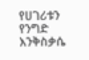የሀገሪቱን የንግድ እንቅስቃሴ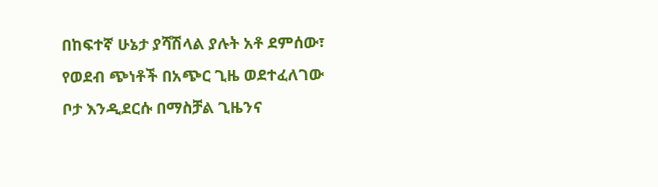በከፍተኛ ሁኔታ ያሻሽላል ያሉት አቶ ደምሰው፣ የወደብ ጭነቶች በአጭር ጊዜ ወደተፈለገው ቦታ እንዲደርሱ በማስቻል ጊዜንና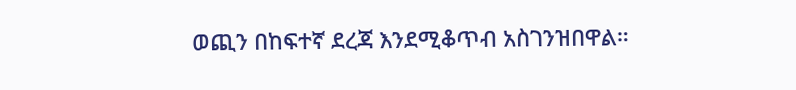ወጪን በከፍተኛ ደረጃ እንደሚቆጥብ አስገንዝበዋል።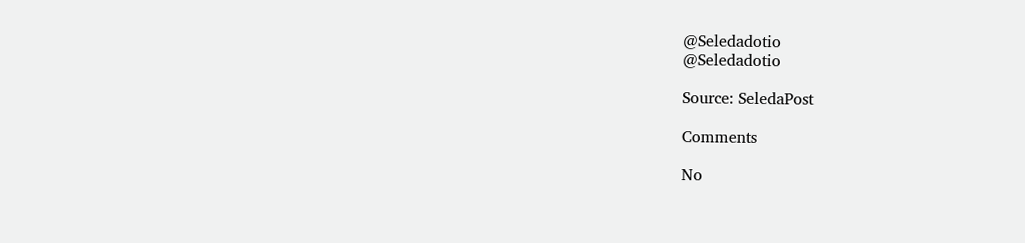@Seledadotio
@Seledadotio

Source: SeledaPost

Comments

No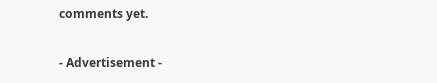comments yet.

- Advertisement -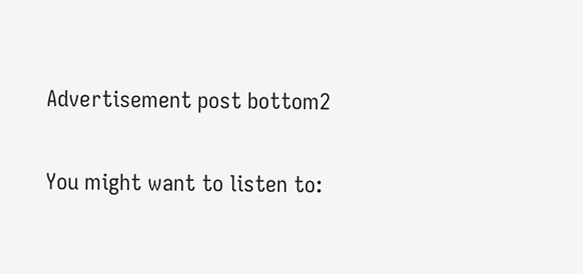Advertisement post bottom2

You might want to listen to: